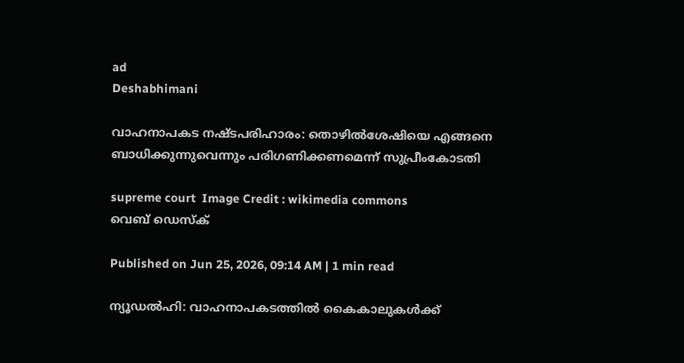ad
Deshabhimani

വാഹനാപകട നഷ്ടപരിഹാരം: തൊഴിൽശേഷിയെ എങ്ങനെ ബാധിക്കുന്നുവെന്നും പരിഗണിക്കണമെന്ന് സുപ്രീംകോടതി

supreme court  Image Credit : wikimedia commons
വെബ് ഡെസ്ക്

Published on Jun 25, 2026, 09:14 AM | 1 min read

ന്യൂഡൽഹി: വാഹനാപകടത്തിൽ കൈകാലുകൾക്ക്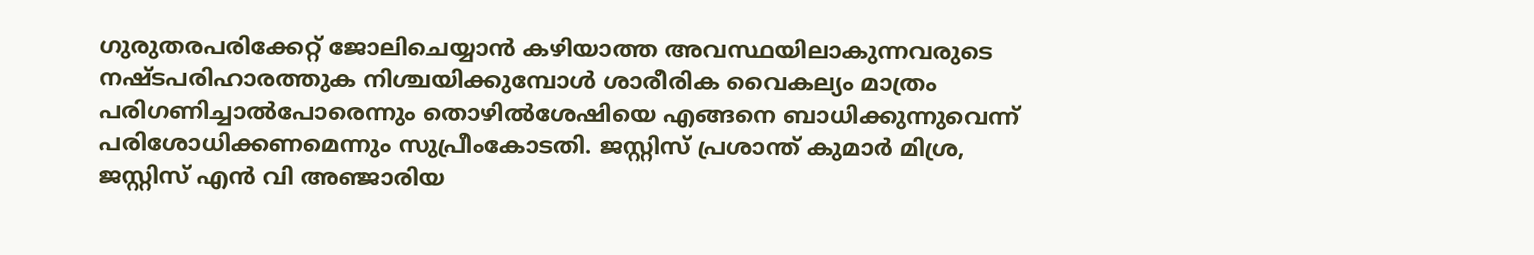ഗുരുതരപരിക്കേറ്റ് ജോലിചെയ്യാൻ കഴിയാത്ത അവസ്ഥയിലാകുന്നവരുടെ നഷ്ടപരിഹാരത്തുക നിശ്ചയിക്കുമ്പോൾ ശാരീരിക വൈകല്യം മാത്രം പരിഗണിച്ചാൽപോരെന്നും തൊഴിൽശേഷിയെ എങ്ങനെ ബാധിക്കുന്നുവെന്ന് പരിശോധിക്കണമെന്നും സുപ്രീംകോടതി. ജസ്റ്റിസ് പ്രശാന്ത് കുമാർ മിശ്ര, ജസ്റ്റിസ് എൻ വി അഞ്ജാരിയ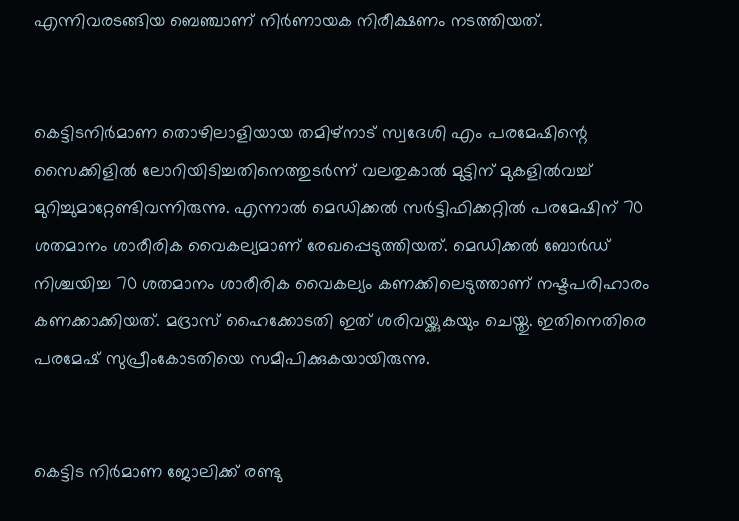എന്നിവരടങ്ങിയ ബെഞ്ചാണ് നിർണായക നിരീക്ഷണം നടത്തിയത്.


കെട്ടിടനിർമാണ തൊഴിലാളിയായ തമിഴ്‌നാട്‌ സ്വദേശി എം പരമേഷിന്റെ സൈക്കിളിൽ ലോറിയിടിച്ചതിനെത്തുടർന്ന് വലതുകാൽ മുട്ടിന് മുകളിൽവച്ച് മുറിച്ചുമാറ്റേണ്ടിവന്നിരുന്നു. എന്നാൽ മെഡിക്കൽ സർട്ടിഫിക്കറ്റിൽ പരമേഷിന്‌ 70 ശതമാനം ശാരീരിക വൈകല്യമാണ്‌ രേഖപ്പെടുത്തിയത്‌. മെഡിക്കൽ ബോർഡ് നിശ്ചയിച്ച 70 ശതമാനം ശാരീരിക വൈകല്യം കണക്കിലെടുത്താണ്‌ നഷ്ടപരിഹാരം കണക്കാക്കിയത്‌. മദ്രാസ് ഹൈക്കോടതി ഇത്‌ ശരിവയ്ക്കുകയും ചെയ്തു. ഇതിനെതിരെ പരമേഷ്‌ സുപ്രീംകോടതിയെ സമീപിക്കുകയായിരുന്നു.


കെട്ടിട നിർമാണ ജോലിക്ക് രണ്ടു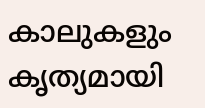കാലുകളും കൃത്യമായി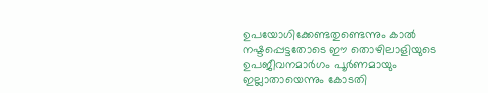ഉപയോഗിക്കേണ്ടതുണ്ടെന്നും കാൽ നഷ്ടപ്പെട്ടതോടെ ഈ തൊഴിലാളിയുടെ ഉപജീവനമാർഗം പൂർണമായും ഇല്ലാതായെന്നും കോടതി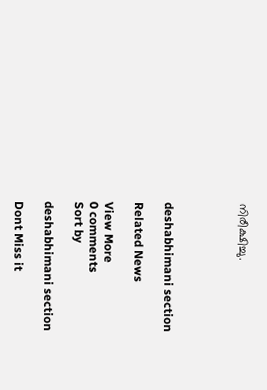നിരീക്ഷിച്ചു.




deshabhimani section

Related News

View More
0 comments
Sort by

deshabhimani section

Dont Miss it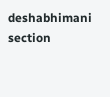deshabhimani section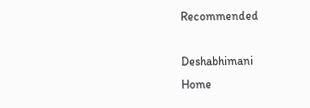Recommended

Deshabhimani
Home